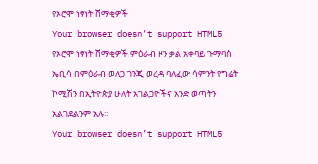የኦሮሞ ነፃነት ሸማቂዎች
Your browser doesn’t support HTML5
የኦሮሞ ነፃነት ሸማቂዎች ምዕራብ ዞን ቃል አቀባይ ጉማባስ ኤቢሳ በምዕራብ ወለጋ ገንጂ ወረዳ ባለፈው ሳምንት የግሬት ኮሚሽን በኢትዮጵያ ሁለት አገልጋዮችና አንድ ወጣትን አልገደልንም አሉ።
Your browser doesn’t support HTML5